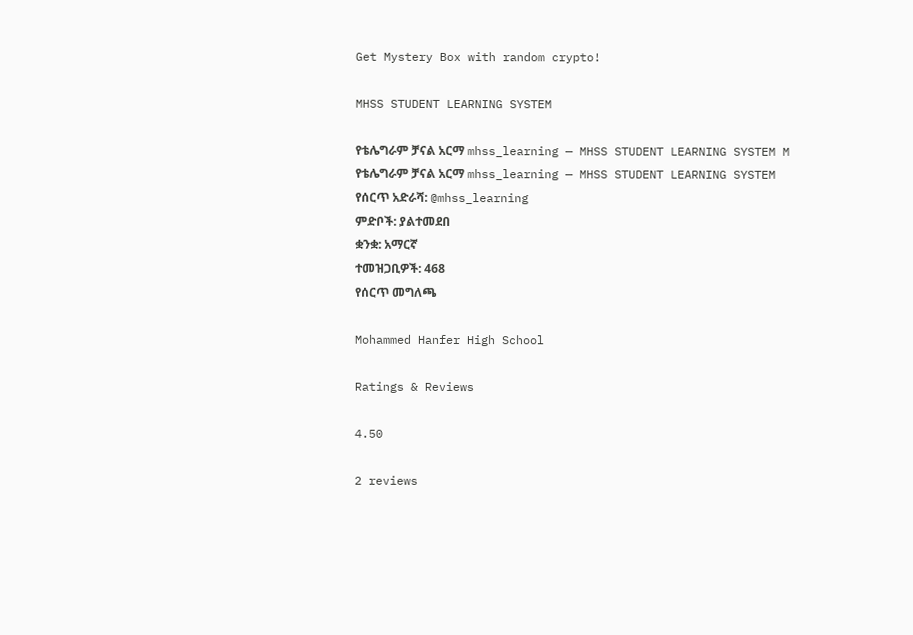Get Mystery Box with random crypto!

MHSS STUDENT LEARNING SYSTEM

የቴሌግራም ቻናል አርማ mhss_learning — MHSS STUDENT LEARNING SYSTEM M
የቴሌግራም ቻናል አርማ mhss_learning — MHSS STUDENT LEARNING SYSTEM
የሰርጥ አድራሻ: @mhss_learning
ምድቦች: ያልተመደበ
ቋንቋ: አማርኛ
ተመዝጋቢዎች: 468
የሰርጥ መግለጫ

Mohammed Hanfer High School

Ratings & Reviews

4.50

2 reviews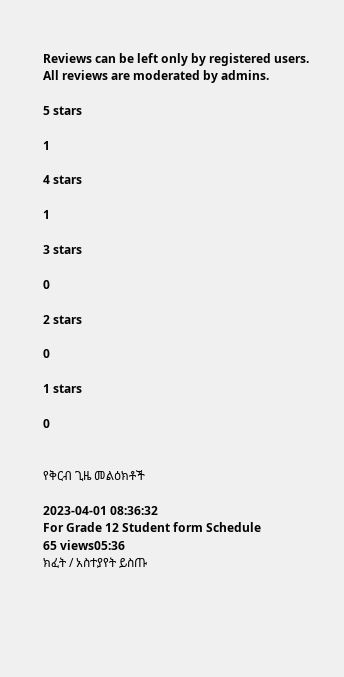Reviews can be left only by registered users. All reviews are moderated by admins.

5 stars

1

4 stars

1

3 stars

0

2 stars

0

1 stars

0


የቅርብ ጊዜ መልዕክቶች

2023-04-01 08:36:32
For Grade 12 Student form Schedule
65 views05:36
ክፈት / አስተያየት ይስጡ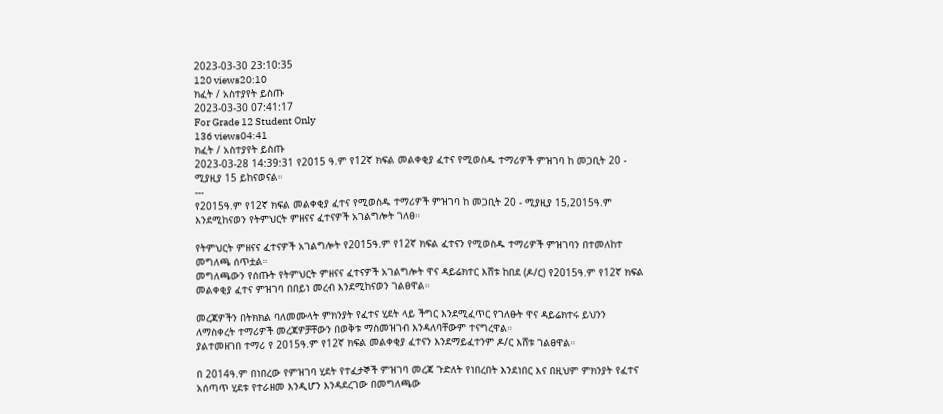2023-03-30 23:10:35
120 views20:10
ክፈት / አስተያየት ይስጡ
2023-03-30 07:41:17
For Grade 12 Student Only
136 views04:41
ክፈት / አስተያየት ይስጡ
2023-03-28 14:39:31 የ2015 ዓ.ም የ12ኛ ክፍል መልቀቂያ ፈተና የሚወስዱ ተማሪዎች ምዝገባ ከ መጋቢት 20 - ሚያዚያ 15 ይከናወናል።
---
የ2015ዓ.ም የ12ኛ ክፍል መልቀቂያ ፈተና የሚወስዱ ተማሪዎች ምዝገባ ከ መጋቢት 20 - ሚያዚያ 15,2015ዓ.ም እንደሚከናወን የትምህርት ምዘናና ፈተናዎች አገልግሎት ገለፀ።

የትምህርት ምዘናና ፈተናዎች አገልግሎት የ2015ዓ.ም የ12ኛ ክፍል ፈተናን የሚወስዱ ተማሪዎች ምዝገባን በተመለከተ መግለጫ ሰጥቷል።
መግለጫውን የሰጡት የትምህርት ምዘናና ፈተናዎች አገልግሎት ዋና ዳይሬክተር እሸቱ ከበደ (ዶ/ር) የ2015ዓ.ም የ12ኛ ክፍል መልቀቂያ ፈተና ምዝገባ በበይነ መረብ እንደሚከናወን ገልፀዋል።

መረጃዎችን በትክክል ባለመሙላት ምክንያት የፈተና ሂደት ላይ ችግር እንደሚፈጥር የገለፁት ዋና ዳይሬክተሩ ይህንን ለማስቀረት ተማሪዎች መረጃዎቻቸውን በወቅቱ ማስመዝገብ እንዳለባቸውም ተናግረዋል።
ያልተመዘገበ ተማሪ የ 2015ዓ.ም የ12ኛ ክፍል መልቀቂያ ፈተናን እንደማይፈተንም ዶ/ር እሸቱ ገልፀዋል።

በ 2014ዓ.ም በነበረው የምዝገባ ሂደት የተፈታኞች ምዝገባ መረጃ ጉድለት የነበረበት እንደነበር እና በዚህም ምክንያት የፈተና አሰጣጥ ሂደቱ የተራዘመ እንዲሆን እንዳደረገው በመግለጫው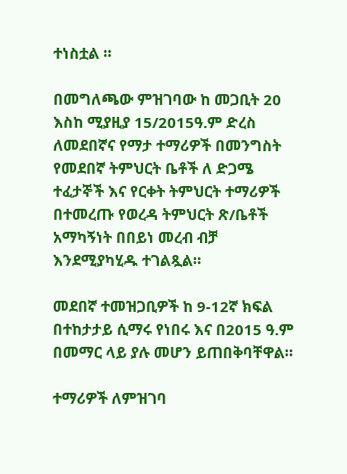ተነስቷል ።

በመግለጫው ምዝገባው ከ መጋቢት 20 እስከ ሚያዚያ 15/2015ዓ.ም ድረስ ለመደበኛና የማታ ተማሪዎች በመንግስት የመደበኛ ትምህርት ቤቶች ለ ድጋሜ ተፈታኞች እና የርቀት ትምህርት ተማሪዎች በተመረጡ የወረዳ ትምህርት ጽ/ቤቶች አማካኝነት በበይነ መረብ ብቻ እንደሚያካሂዱ ተገልጿል።

መደበኛ ተመዝጋቢዎች ከ 9-12ኛ ክፍል በተከታታይ ሲማሩ የነበሩ እና በ2015 ዓ.ም በመማር ላይ ያሉ መሆን ይጠበቅባቸዋል።

ተማሪዎች ለምዝገባ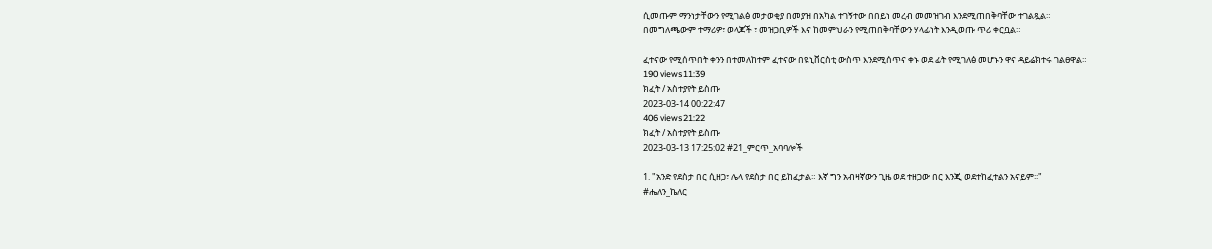ሲመጡም ማንነታቸውን የሚገልፅ መታወቂያ በመያዝ በአካል ተገኝተው በበይነ መረብ መመዝገብ እንደሚጠበቅባቸው ተገልጿል።
በመግለጫውም ተማሪዎ፣ ወላጆች ፣ መዝጋቢዎች እና ከመምህራን የሚጠበቅባቸውን ሃላፊነት እንዲወጡ ጥሪ ቀርቧል።

ፈተናው የሚሰጥበት ቀንን በተመለከተም ፈተናው በዩኒቨርስቲ ውስጥ እንደሚሰጥና ቀኑ ወደ ፊት የሚገለፅ መሆኑን ዋና ዳይሬክተሩ ገልፀዋል።
190 views11:39
ክፈት / አስተያየት ይስጡ
2023-03-14 00:22:47
406 views21:22
ክፈት / አስተያየት ይስጡ
2023-03-13 17:25:02 #21_ምርጥ_አባባሎች

1. "አንድ የደስታ በር ሲዘጋ፣ ሌላ የደስታ በር ይከፈታል። እኛ ግን አብዛኛውን ጊዜ ወደ ተዘጋው በር እንጂ ወደተከፈተልን አናይም፡፡"
#ሔለን_ኬለር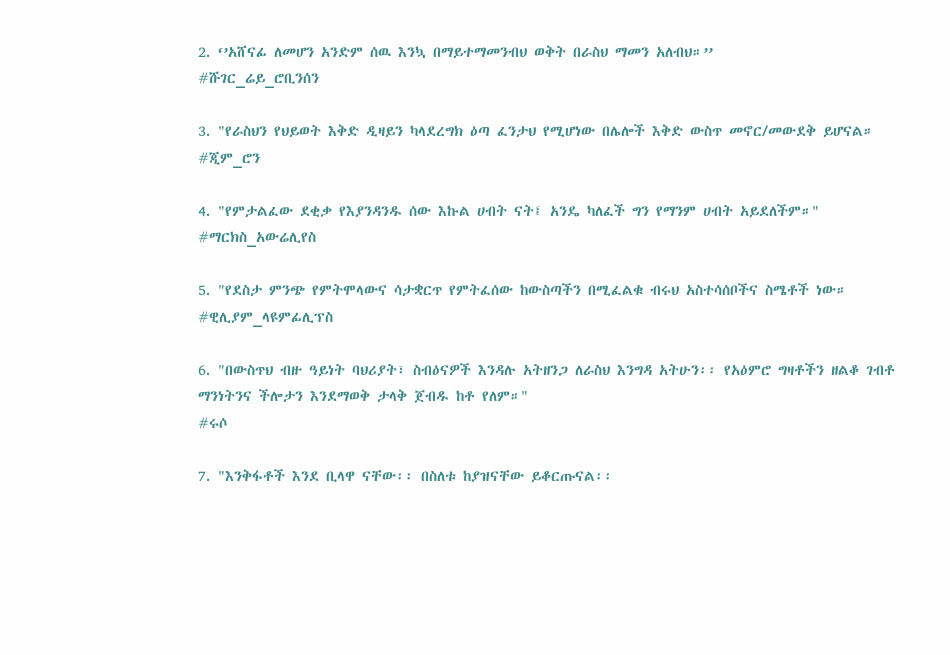2. ‘’አሸናፊ ለመሆን አንድም ሰዉ እንኳ በማይተማመንብህ ወቅት በራስህ ማመን አለብህ።’’
#ሹገር_ሬይ_ሮቢንሰን

3. "የራስህን የህይወት እቅድ ዲዛይን ካላደረግክ ዕጣ ፈንታህ የሚሆነው በሌሎች እቅድ ውስጥ መኖር/መውደቅ ይሆናል።
#ጂም_ሮን

4. "የምታልፈው ደቂቃ የእያንዳንዱ ሰው እኩል ሀብት ናት፤ አንዴ ካለፈች ግን የማንም ሀብት አይደለችም።"
#ማርክስ_አውሬሊየስ

5. "የደስታ ምንጭ የምትሞላውና ሳታቋርጥ የምትፈሰው ከውስጣችን በሚፈልቁ ብሩህ አስተሳሰቦችና ስሜቶች ነው።
#ዊሊያም_ላዩምፊሊፕስ

6. "በውስጥህ ብዙ ዓይነት ባህሪያት፣ ስብዕናዎች እንዳሉ አትዘንጋ ለራስህ እንግዳ አትሁን፡፡ የአዕምሮ ግዛቶችን ዘልቆ ገብቶ ማንነትንና ችሎታን እንደማወቅ ታላቅ ጀብዱ ከቶ የለም።"
#ሩሶ

7. "እንቅፋቶች እንደ ቢላዋ ናቸው፡፡ በስለቱ ከያዝናቸው ይቆርጡናል፡፡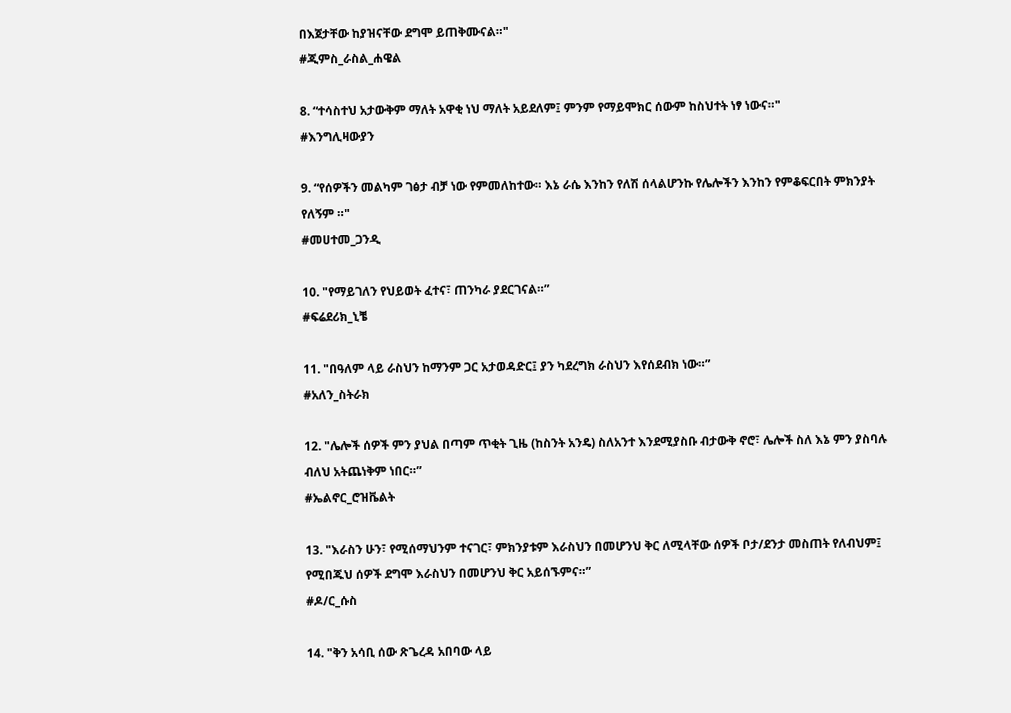በእጀታቸው ከያዝናቸው ደግሞ ይጠቅሙናል።"
#ጂምስ_ራስል_ሐዌል

8. “ተሳስተህ አታውቅም ማለት አዋቂ ነህ ማለት አይደለም፤ ምንም የማይሞክር ሰውም ከስህተት ነፃ ነውና።"
#እንግሊዛውያን

9. “የሰዎችን መልካም ገፅታ ብቻ ነው የምመለከተው። እኔ ራሴ እንከን የለሽ ሰላልሆንኩ የሌሎችን እንከን የምቆፍርበት ምክንያት የለኝም ።"
#መሀተመ_ጋንዲ

10. "የማይገለን የህይወት ፈተና፣ ጠንካራ ያደርገናል።”
#ፍሬደሪክ_ኒቼ

11. "በዓለም ላይ ራስህን ከማንም ጋር አታወዳድር፤ ያን ካደረግክ ራስህን እየሰደብክ ነው።”
#አለን_ስትራክ

12. "ሌሎች ሰዎች ምን ያህል በጣም ጥቂት ጊዜ (ከስንት አንዴ) ስለአንተ እንደሚያስቡ ብታውቅ ኖሮ፣ ሌሎች ስለ እኔ ምን ያስባሉ ብለህ አትጨነቅም ነበር።”
#ኤልኖር_ሮዝቬልት

13. "እራስን ሁን፣ የሚሰማህንም ተናገር፣ ምክንያቱም እራስህን በመሆንህ ቅር ለሚላቸው ሰዎች ቦታ/ደንታ መስጠት የለብህም፤ የሚበጁህ ሰዎች ደግሞ እራስህን በመሆንህ ቅር አይሰኙምና።”
#ዶ/ር_ሱስ

14. "ቅን አሳቢ ሰው ጽጌረዳ አበባው ላይ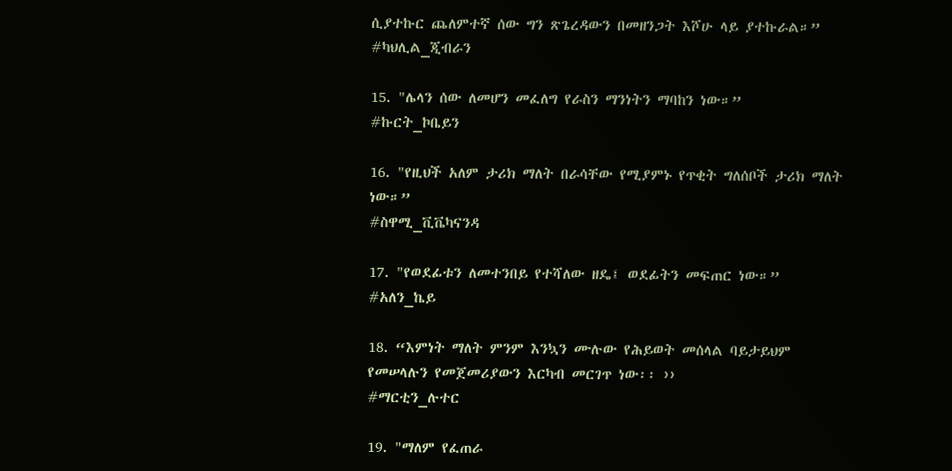ሲያተኩር ጨለምተኛ ሰው ግን ጽጌረዳውን በመዘንጋት እሾሁ ላይ ያተኩራል።”
#ካህሊል_ጂብራን

15. "ሌላን ሰው ለመሆን መፈለግ የራስን ማንነትን ማባከን ነው።”
#ኩርት_ኮቤይን

16. "የዚህች አለም ታሪክ ማለት በራሳቸው የሚያምኑ የጥቂት ግለሰቦች ታሪክ ማለት ነው።”
#ስዋሚ_ቪቬካናንዳ

17. "የወደፊቱን ለመተንበይ የተሻለው ዘዴ፤ ወደፊትን መፍጠር ነው።”
#አለን_ኬይ

18. “እምነት ማለት ምንም እንኳን ሙሉው የሕይወት መሰላል ባይታይህም የመሠላሉን የመጀመሪያውን እርካብ መርገጥ ነው፡፡ ››
#ማርቲን_ሉተር

19. "ማለም የፈጠራ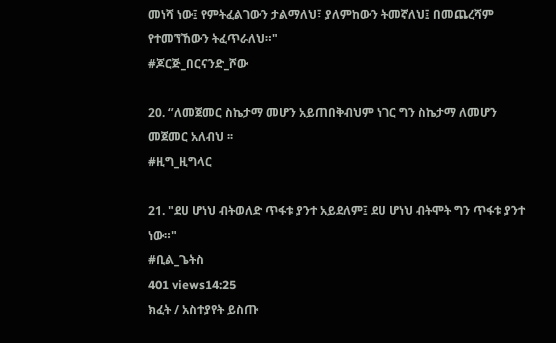መነሻ ነው፤ የምትፈልገውን ታልማለህ፣ ያለምከውን ትመኛለህ፤ በመጨረሻም የተመኘኸውን ትፈጥራለህ።"
#ጆርጅ_በርናንድ_ሾው

20. ‘’ለመጀመር ስኬታማ መሆን አይጠበቅብህም ነገር ግን ስኬታማ ለመሆን መጀመር አለብህ ፡፡
#ዚግ_ዚግላር

21. "ደሀ ሆነህ ብትወለድ ጥፋቱ ያንተ አይደለም፤ ደሀ ሆነህ ብትሞት ግን ጥፋቱ ያንተ ነው።"
#ቢል_ጌትስ
401 views14:25
ክፈት / አስተያየት ይስጡ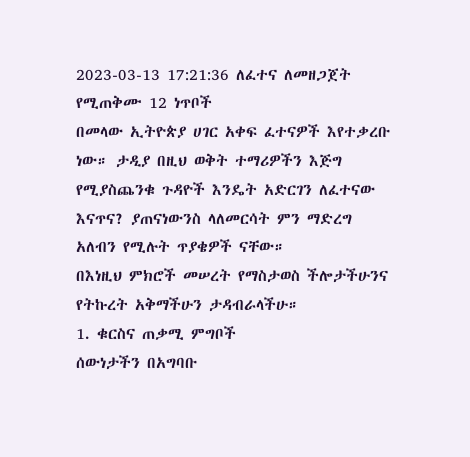2023-03-13 17:21:36 ለፈተና ለመዘጋጀት የሚጠቅሙ 12 ነጥቦች
በመላው ኢትዮጵያ ሀገር አቀፍ ፈተናዎች እየተቃረቡ ነው። ታዲያ በዚህ ወቅት ተማሪዎችን እጅግ የሚያስጨንቁ ጉዳዮች እንዴት አድርገን ለፈተናው እናጥና? ያጠናነውንስ ላለመርሳት ምን ማድረግ አለብን የሚሉት ጥያቄዎች ናቸው።
በእነዚህ ምክሮች መሠረት የማስታወስ ችሎታችሁንና የትኩረት አቅማችሁን ታዳብራላችሁ።
1. ቁርስና ጠቃሚ ምግቦች
ሰውነታችን በአግባቡ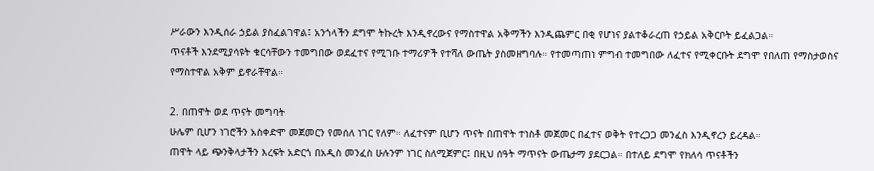ሥራውን እንዲሰራ ኃይል ያስፈልገዋል፤ አንጎላችን ደግሞ ትኩረት እንዲኖረውና የማስተዋል አቅማችን እንዲጨምር በቂ የሆነና ያልተቆራረጠ የኃይል አቅርቦት ይፈልጋል።
ጥናቶች እንደሚያሳዩት ቁርሳቸውን ተመግበው ወደፈተና የሚገቡ ተማሪዎች የተሻለ ውጤት ያስመዘግባሉ። የተመጣጠነ ምግብ ተመግበው ለፈተና የሚቀርቡት ደግሞ የበለጠ የማስታወስና የማስተዋል አቅም ይኖራቸዋል።

2. በጠዋት ወደ ጥናት መግባት
ሁሌም ቢሆን ነገሮችን አስቀድሞ መጀመርን የመሰለ ነገር የለም። ለፈተናም ቢሆን ጥናት በጠዋት ተነስቶ መጀመር በፈተና ወቅት የተረጋጋ መንፈስ እንዲኖረን ይረዳል።
ጠዋት ላይ ጭንቅላታችን እረፍት አድርጎ በአዲስ መንፈስ ሁሉንም ነገር ስለሚጀምር፤ በዚህ ሰዓት ማጥናት ውጤታማ ያደርጋል። በተለይ ደግሞ የክለሳ ጥናቶችን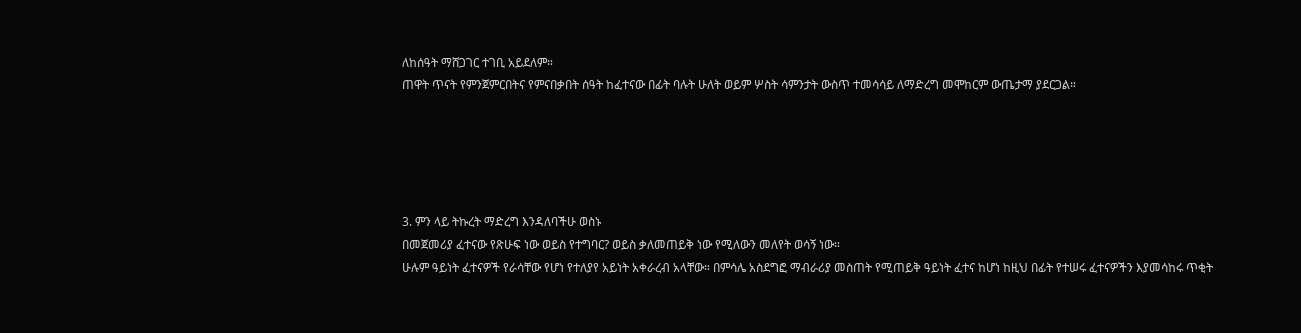ለከሰዓት ማሸጋገር ተገቢ አይደለም።
ጠዋት ጥናት የምንጀምርበትና የምናበቃበት ሰዓት ከፈተናው በፊት ባሉት ሁለት ወይም ሦስት ሳምንታት ውስጥ ተመሳሳይ ለማድረግ መሞከርም ውጤታማ ያደርጋል።





3. ምን ላይ ትኩረት ማድረግ እንዳለባችሁ ወስኑ
በመጀመሪያ ፈተናው የጽሁፍ ነው ወይስ የተግባር? ወይስ ቃለመጠይቅ ነው የሚለውን መለየት ወሳኝ ነው።
ሁሉም ዓይነት ፈተናዎች የራሳቸው የሆነ የተለያየ አይነት አቀራረብ አላቸው። በምሳሌ አስደግፎ ማብራሪያ መስጠት የሚጠይቅ ዓይነት ፈተና ከሆነ ከዚህ በፊት የተሠሩ ፈተናዎችን እያመሳከሩ ጥቂት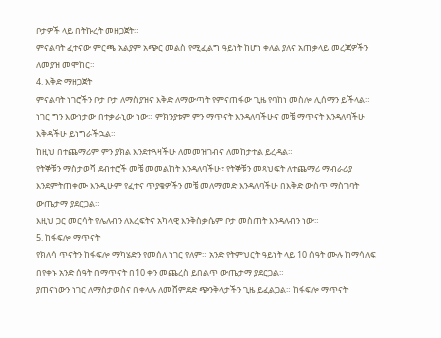ቦታዎች ላይ በትኩረት መዘጋጀት።
ምናልባት ፈተናው ምርጫ አልያም አጭር መልስ የሚፈልግ ዓይነት ከሆነ ቀለል ያለና አጠቃላይ መረጃዎችን ለመያዝ መሞከር።
4. እቅድ ማዘጋጀት
ምናልባት ነገሮችን ቦታ ቦታ ለማስያዝና እቅድ ለማውጣት የምናጠፋው ጊዜ የባከነ መስሎ ሊሰማን ይችላል። ነገር ግን እውነታው በተቃራኒው ነው። ምክንያቱም ምን ማጥናት እንዳለባችሁና መቼ ማጥናት እንዳለባችሁ እቅዳችሁ ይነግራችኋል።
ከዚህ በተጨማሪም ምን ያክል እንደተጓዛችሁ ለመመዝገብና ለመከታተል ይረዳል።
የትኞቹን ማስታወሻ ደብተሮች መቼ መመልከት እንዳለባችሁ፣ የትኞቹን መጻህፍት ለተጨማሪ ማብራሪያ እንደምትጠቀሙ እንዲሁም የፈተና ጥያቄዎችን መቼ መለማመድ እንዳለባችሁ በእቅድ ውስጥ ማስገባት ውጤታማ ያደርጋል።
እዚህ ጋር መርሳት የሌለብን ለእረፍትና አካላዊ እንቅስቃሴም ቦታ መስጠት እንዳለብን ነው።
5. ከፋፍሎ ማጥናት
የክለሳ ጥናትን ከፋፍሎ ማካሄድን የመሰለ ነገር የለም። አንድ የትምህርት ዓይነት ላይ 10 ሰዓት ሙሉ ከማሳለፍ በየቀኑ አንድ ሰዓት በማጥናት በ10 ቀን መጨረስ ይበልጥ ውጤታማ ያደርጋል።
ያጠናነውን ነገር ለማስታወስና በቀላሉ ለመሸምደድ ጭንቅላታችን ጊዜ ይፈልጋል። ከፋፍሎ ማጥናት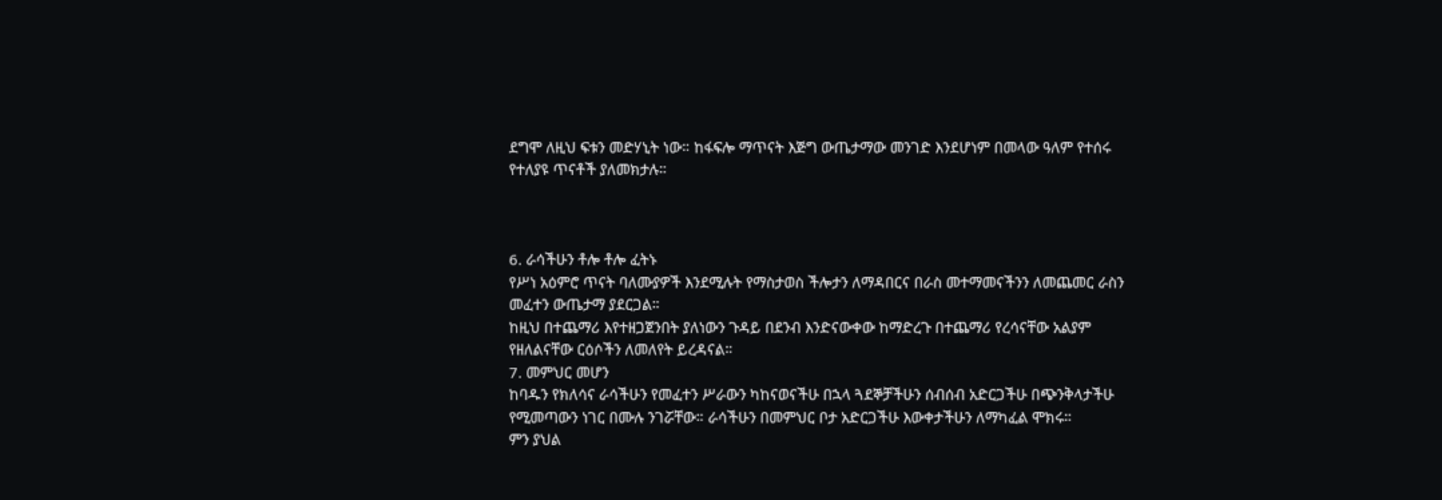ደግሞ ለዚህ ፍቱን መድሃኒት ነው። ከፋፍሎ ማጥናት እጅግ ውጤታማው መንገድ እንደሆነም በመላው ዓለም የተሰሩ የተለያዩ ጥናቶች ያለመክታሉ።



6. ራሳችሁን ቶሎ ቶሎ ፈትኑ
የሥነ አዕምሮ ጥናት ባለሙያዎች እንደሚሉት የማስታወስ ችሎታን ለማዳበርና በራስ መተማመናችንን ለመጨመር ራስን መፈተን ውጤታማ ያደርጋል።
ከዚህ በተጨማሪ እየተዘጋጀንበት ያለነውን ጉዳይ በደንብ እንድናውቀው ከማድረጉ በተጨማሪ የረሳናቸው አልያም የዘለልናቸው ርዕሶችን ለመለየት ይረዳናል።
7. መምህር መሆን
ከባዱን የክለሳና ራሳችሁን የመፈተን ሥራውን ካከናወናችሁ በኋላ ጓደኞቻችሁን ሰብሰብ አድርጋችሁ በጭንቅላታችሁ የሚመጣውን ነገር በሙሉ ንገሯቸው። ራሳችሁን በመምህር ቦታ አድርጋችሁ እውቀታችሁን ለማካፈል ሞክሩ።
ምን ያህል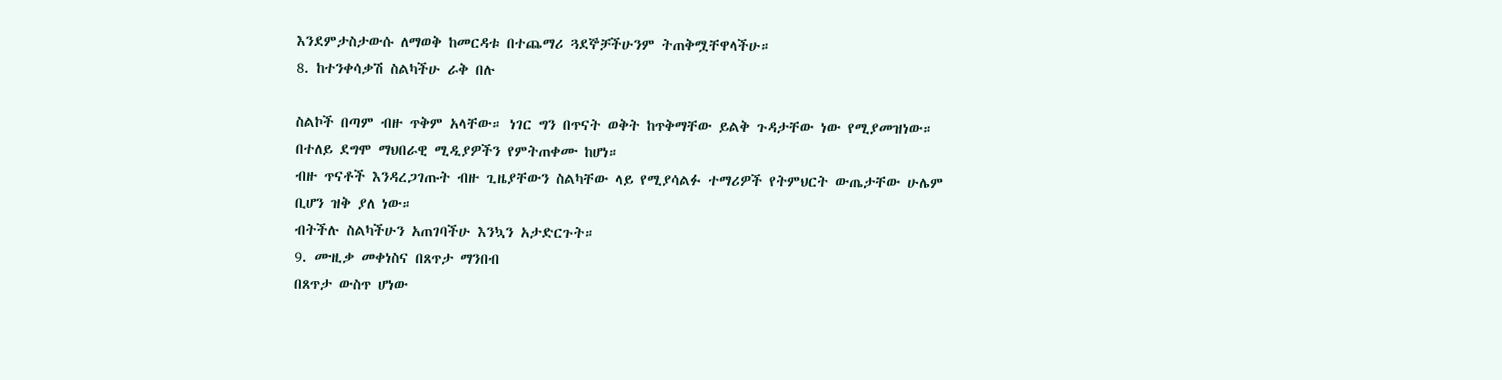እንደምታስታውሱ ለማወቅ ከመርዳቱ በተጨማሪ ጓደኞቻችሁንም ትጠቅሟቸዋላችሁ።
8. ከተንቀሳቃሽ ስልካችሁ ራቅ በሉ

ስልኮች በጣም ብዙ ጥቅም አላቸው። ነገር ግን በጥናት ወቅት ከጥቅማቸው ይልቅ ጉዳታቸው ነው የሚያመዝነው። በተለይ ደግሞ ማህበራዊ ሚዲያዎችን የምትጠቀሙ ከሆነ።
ብዙ ጥናቶች እንዳረጋገጡት ብዙ ጊዜያቸውን ስልካቸው ላይ የሚያሳልፉ ተማሪዎች የትምህርት ውጤታቸው ሁሌም ቢሆን ዝቅ ያለ ነው።
ብትችሉ ስልካችሁን አጠገባችሁ እንኳን አታድርጉት።
9. ሙዚቃ መቀነስና በጸጥታ ማንበብ
በጸጥታ ውስጥ ሆነው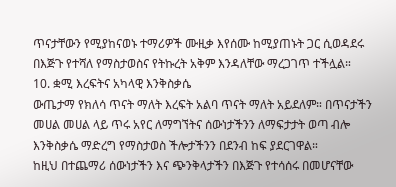ጥናታቸውን የሚያከናወኑ ተማሪዎች ሙዚቃ እየሰሙ ከሚያጠኑት ጋር ሲወዳደሩ በእጅጉ የተሻለ የማስታወስና የትኩረት አቅም እንዳለቸው ማረጋገጥ ተችሏል።
10. ቋሚ እረፍትና አካላዊ እንቅስቃሴ
ውጤታማ የክለሳ ጥናት ማለት እረፍት አልባ ጥናት ማለት አይደለም። በጥናታችን መሀል መሀል ላይ ጥሩ አየር ለማግኘትና ሰውነታችንን ለማፍታታት ወጣ ብሎ እንቅስቃሴ ማድረግ የማስታወስ ችሎታችንን በደንብ ከፍ ያደርገዋል።
ከዚህ በተጨማሪ ሰውነታችን እና ጭንቅላታችን በእጅጉ የተሳሰሩ በመሆናቸው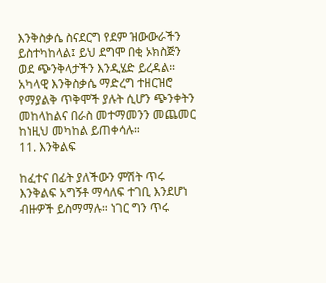እንቅስቃሴ ስናደርግ የደም ዝውውራችን ይስተካከላል፤ ይህ ደግሞ በቂ ኦክስጅን ወደ ጭንቅላታችን እንዲሄድ ይረዳል።
አካላዊ እንቅስቃሴ ማድረግ ተዘርዝሮ የማያልቅ ጥቅሞች ያሉት ሲሆን ጭንቀትን መከላከልና በራስ መተማመንን መጨመር ከነዚህ መካከል ይጠቀሳሉ።
11. እንቅልፍ

ከፈተና በፊት ያለችውን ምሽት ጥሩ እንቅልፍ አግኝቶ ማሳለፍ ተገቢ እንደሆነ ብዙዎች ይስማማሉ። ነገር ግን ጥሩ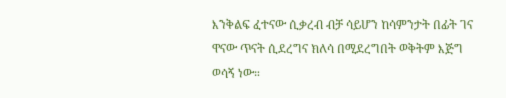እንቅልፍ ፈተናው ሲቃረብ ብቻ ሳይሆን ከሳምንታት በፊት ገና ዋናው ጥናት ሲደረግና ክለሳ በሚደረግበት ወቅትም እጅግ ወሳኝ ነው።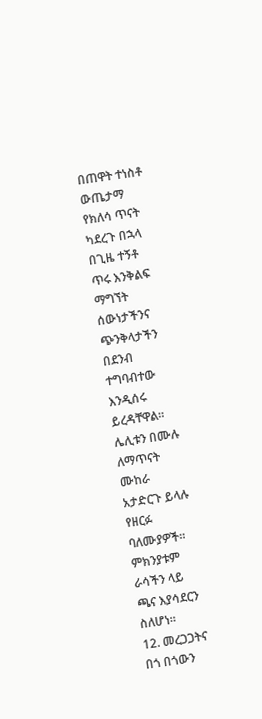በጠዋት ተነስቶ ውጤታማ የክለሳ ጥናት ካደረጉ በኋላ በጊዜ ተኝቶ ጥሩ እንቅልፍ ማግኘት ሰውነታችንና ጭንቅላታችን በደንብ ተግባብተው እንዲሰሩ ይረዳቸዋል። ሌሊቱን በሙሉ ለማጥናት ሙከራ አታድርጉ ይላሉ የዘርፉ ባለሙያዎች። ምክንያቱም ራሳችን ላይ ጫና እያሳደርን ስለሆነ።
12. መረጋጋትና በጎ በጎውን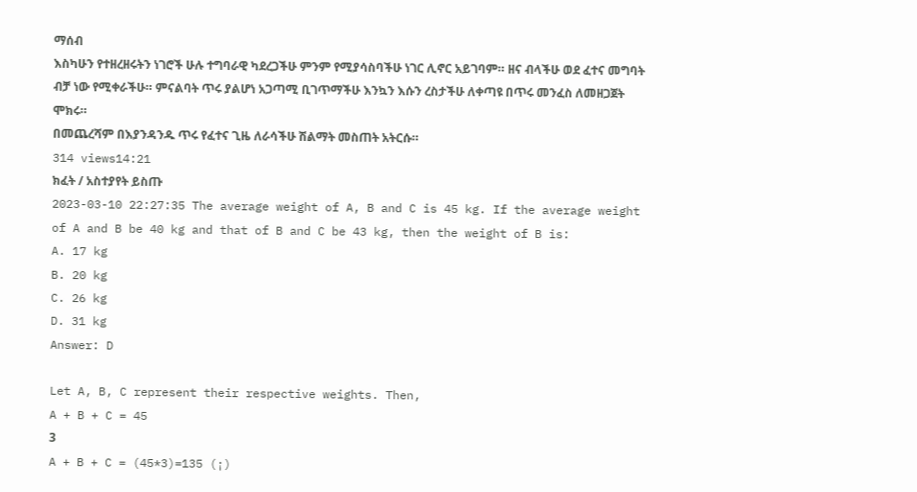ማሰብ
እስካሁን የተዘረዘሩትን ነገሮች ሁሉ ተግባራዊ ካደረጋችሁ ምንም የሚያሳስባችሁ ነገር ሊኖር አይገባም። ዘና ብላችሁ ወደ ፈተና መግባት ብቻ ነው የሚቀራችሁ። ምናልባት ጥሩ ያልሆነ አጋጣሚ ቢገጥማችሁ እንኳን እሱን ረስታችሁ ለቀጣዩ በጥሩ መንፈስ ለመዘጋጀት ሞክሩ።
በመጨረሻም በእያንዳንዱ ጥሩ የፈተና ጊዜ ለራሳችሁ ሽልማት መስጠት አትርሱ።
314 views14:21
ክፈት / አስተያየት ይስጡ
2023-03-10 22:27:35 The average weight of A, B and C is 45 kg. If the average weight of A and B be 40 kg and that of B and C be 43 kg, then the weight of B is:
A. 17 kg
B. 20 kg
C. 26 kg
D. 31 kg
Answer: D

Let A, B, C represent their respective weights. Then,
A + B + C = 45
3
A + B + C = (45*3)=135 (¡)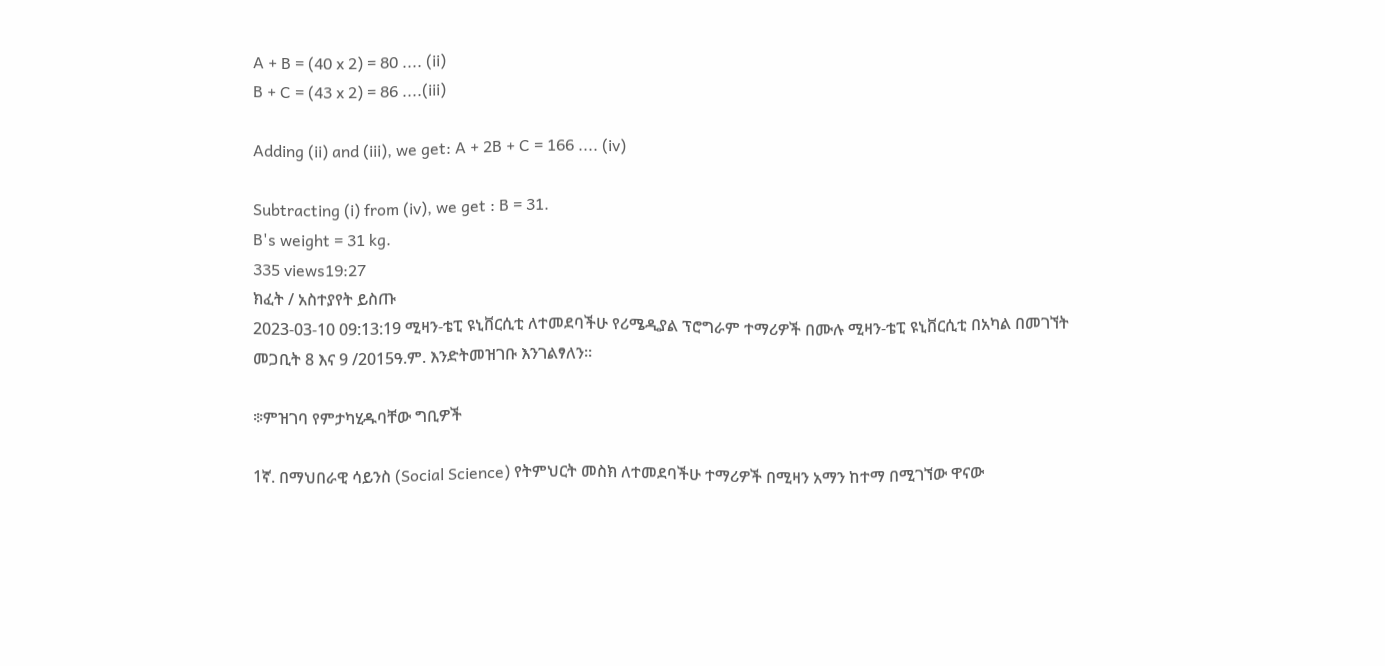A + B = (40 x 2) = 80 .... (ii)
B + C = (43 x 2) = 86 ....(iii)

Adding (ii) and (iii), we get: A + 2B + C = 166 .... (iv)

Subtracting (i) from (iv), we get : B = 31.
B's weight = 31 kg.
335 views19:27
ክፈት / አስተያየት ይስጡ
2023-03-10 09:13:19 ሚዛን-ቴፒ ዩኒቨርሲቲ ለተመደባችሁ የሪሜዲያል ፕሮግራም ተማሪዎች በሙሉ ሚዛን-ቴፒ ዩኒቨርሲቲ በአካል በመገኘት መጋቢት 8 እና 9 /2015ዓ.ም. እንድትመዝገቡ እንገልፃለን።

፨ምዝገባ የምታካሂዱባቸው ግቢዎች

1ኛ. በማህበራዊ ሳይንስ (Social Science) የትምህርት መስክ ለተመደባችሁ ተማሪዎች በሚዛን አማን ከተማ በሚገኘው ዋናው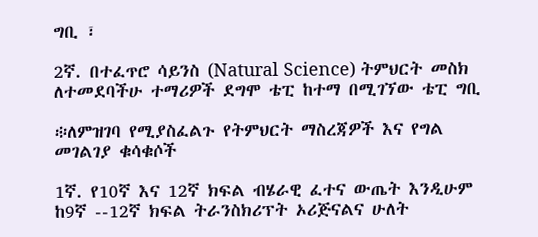ግቢ ፣

2ኛ. በተፈጥሮ ሳይንስ (Natural Science) ትምህርት መስክ ለተመደባችሁ ተማሪዎች ደግሞ ቴፒ ከተማ በሚገኘው ቴፒ ግቢ

፨ለምዝገባ የሚያስፈልጉ የትምህርት ማስረጃዎች እና የግል መገልገያ ቁሳቁሶች

1ኛ. የ10ኛ እና 12ኛ ክፍል ብሄራዊ ፈተና ውጤት እንዲሁም ከ9ኛ --12ኛ ክፍል ትራንስክሪፕት ኦሪጅናልና ሁለት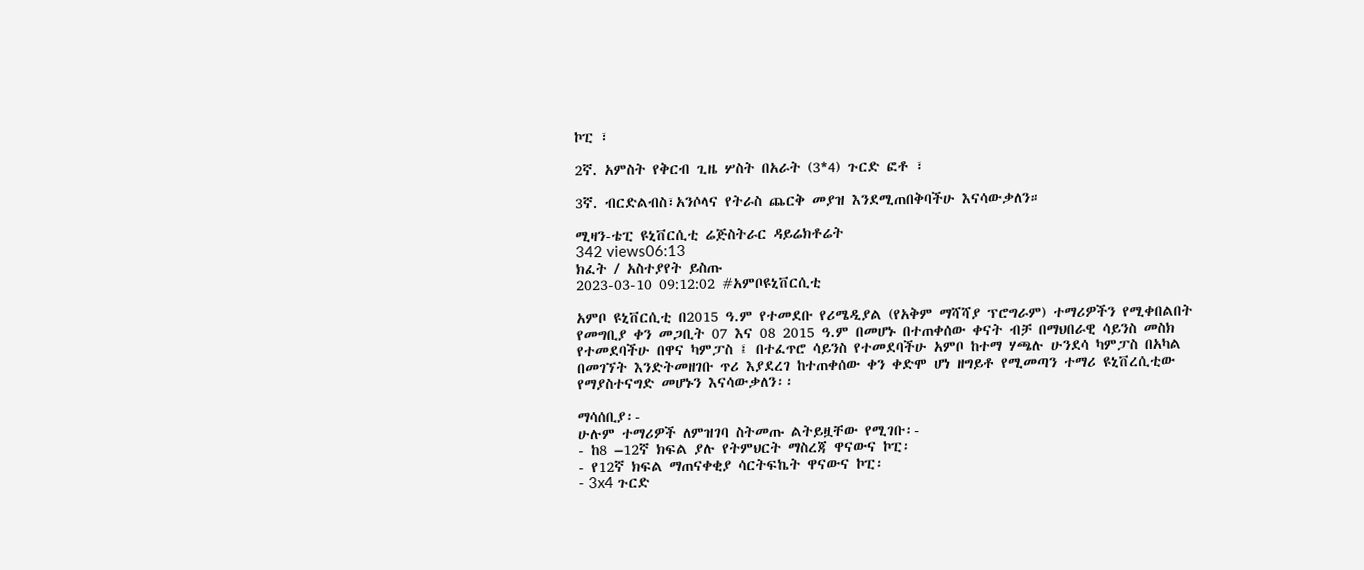ኮፒ ፣

2ኛ. አምስት የቅርብ ጊዜ ሦስት በአራት (3*4) ጉርድ ፎቶ ፣

3ኛ. ብርድልብስ፣አንሶላና የትራስ ጨርቅ መያዝ እንደሚጠበቅባችሁ እናሳውቃለን።

ሚዛን-ቴፒ ዩኒቨርሲቲ ሬጅስትራር ዳይሬክቶሬት
342 views06:13
ክፈት / አስተያየት ይስጡ
2023-03-10 09:12:02 #አምቦዩኒቨርሲቲ

አምቦ ዩኒቨርሲቲ በ2015 ዓ.ም የተመደቡ የሪሜዲያል (የአቅም ማሻሻያ ፕሮግራም) ተማሪዎችን የሚቀበልበት የመግቢያ ቀን መጋቢት 07 እና 08 2015 ዓ.ም በመሆኑ በተጠቀሰው ቀናት ብቻ በማህበራዊ ሳይንስ መስክ የተመደባችሁ በዋና ካምፓስ ፤ በተፈጥሮ ሳይንስ የተመደባችሁ አምቦ ከተማ ሃጫሉ ሁንደሳ ካምፓስ በአካል በመገኘት እንድትመዘገቡ ጥሪ እያደረገ ከተጠቀሰው ቀን ቀድሞ ሆነ ዘግይቶ የሚመጣን ተማሪ ዩኒቨረሲቲው የማያስተናግድ መሆኑን እናሳውቃለን፡፡

ማሳሰቢያ፡-
ሁሉም ተማሪዎች ለምዝገባ ስትመጡ ልትይዟቸው የሚገቡ፡-
- ከ8 –12ኛ ክፍል ያሉ የትምህርት ማስረጃ ዋናውና ኮፒ፡
- የ12ኛ ክፍል ማጠናቀቂያ ሳርትፍኬት ዋናውና ኮፒ፡
- 3x4 ጉርድ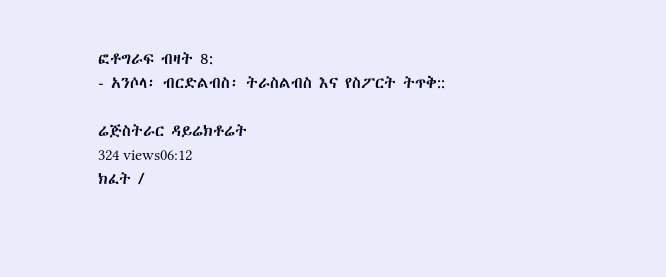ፎቶግራፍ ብዛት 8:
- አንሶላ፡ ብርድልብስ፡ ትራስልብስ እና የስፖርት ትጥቅ::

ሬጅስትራር ዳይሬክቶሬት
324 views06:12
ክፈት /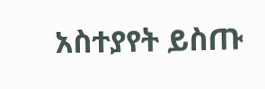አስተያየት ይስጡ